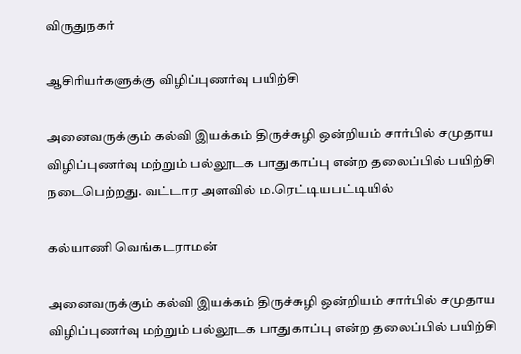விருதுநகர்

ஆசிரியர்களுக்கு விழிப்புணர்வு பயிற்சி

அனைவருக்கும் கல்வி இயக்கம் திருச்சுழி ஒன்றியம் சார்பில் சமுதாய விழிப்புணர்வு மற்றும் பல்லூடக பாதுகாப்பு என்ற தலைப்பில் பயிற்சி நடைபெற்றது. வட்டார அளவில் ம.ரெட்டியபட்டியில்

கல்யாணி வெங்கடராமன்

அனைவருக்கும் கல்வி இயக்கம் திருச்சுழி ஒன்றியம் சார்பில் சமுதாய விழிப்புணர்வு மற்றும் பல்லூடக பாதுகாப்பு என்ற தலைப்பில் பயிற்சி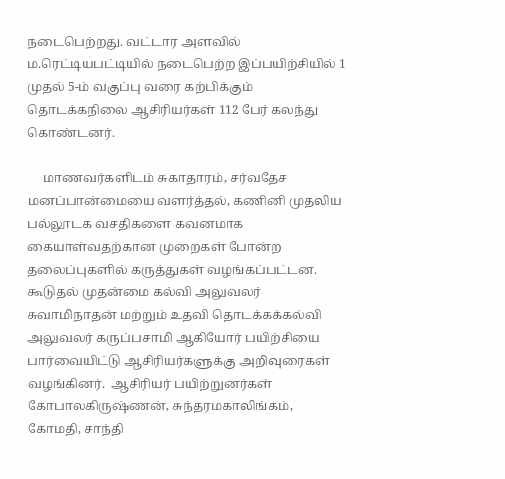நடைபெற்றது. வட்டார அளவில் ம.ரெட்டியபட்டியில் நடைபெற்ற இப்பயிற்சியில் 1 முதல் 5-ம் வகுப்பு வரை கற்பிக்கும் தொடக்கநிலை ஆசிரியர்கள் 112 பேர் கலந்து கொண்டனர்.

     மாணவர்களிடம் சுகாதாரம், சர்வதேச மனப்பான்மையை வளர்த்தல், கணினி முதலிய பல்லூடக வசதிகளை கவனமாக கையாள்வதற்கான முறைகள் போன்ற தலைப்புகளில் கருத்துகள் வழங்கப்பட்டன. கூடுதல் முதன்மை கல்வி அலுவலர் சுவாமிநாதன் மற்றும் உதவி தொடக்கக்கல்வி அலுவலர் கருப்பசாமி ஆகியோர் பயிற்சியை பார்வையிட்டு ஆசிரியர்களுக்கு அறிவுரைகள் வழங்கினர்.  ஆசிரியர் பயிற்றுனர்கள் கோபாலகிருஷ்ணன், சுந்தரமகாலிங்கம், கோமதி, சாந்தி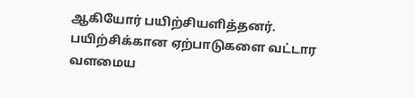ஆகியோர் பயிற்சியளித்தனர். பயிற்சிக்கான ஏற்பாடுகளை வட்டார வளமைய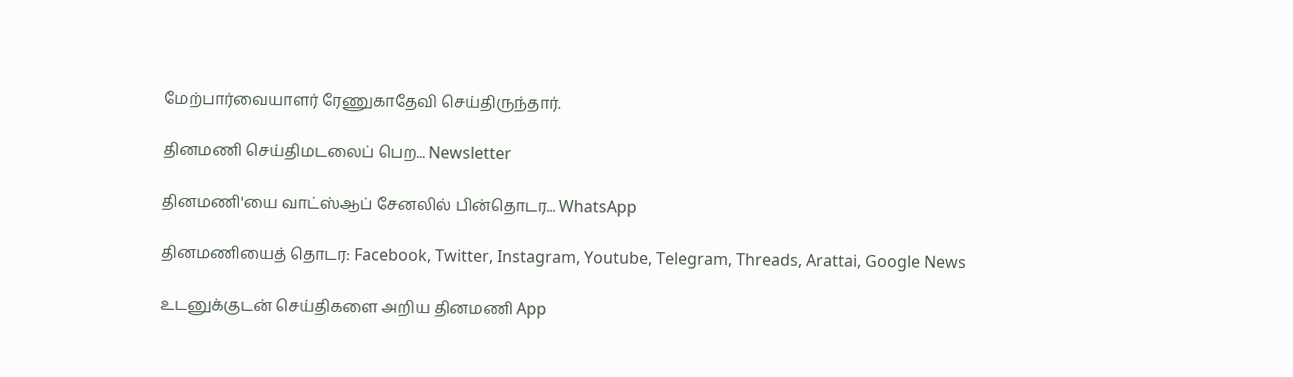மேற்பார்வையாளர் ரேணுகாதேவி செய்திருந்தார்.

தினமணி செய்திமடலைப் பெற... Newsletter

தினமணி'யை வாட்ஸ்ஆப் சேனலில் பின்தொடர... WhatsApp

தினமணியைத் தொடர: Facebook, Twitter, Instagram, Youtube, Telegram, Threads, Arattai, Google News

உடனுக்குடன் செய்திகளை அறிய தினமணி App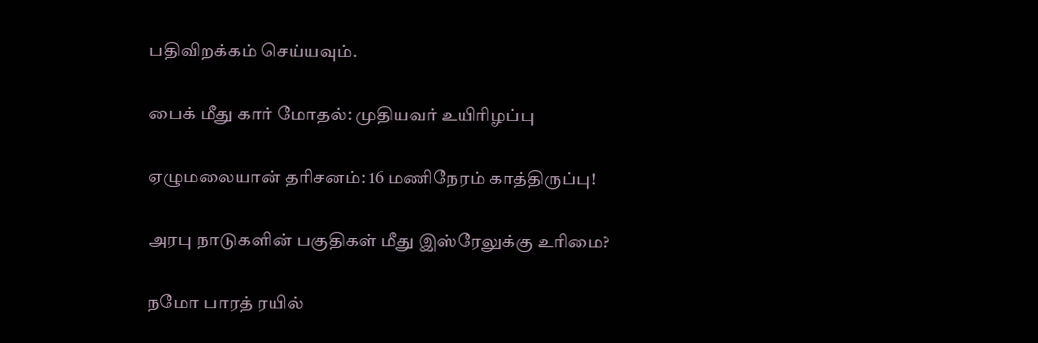பதிவிறக்கம் செய்யவும்.

பைக் மீது கார் மோதல்: முதியவர் உயிரிழப்பு

ஏழுமலையான் தரிசனம்: 16 மணிநேரம் காத்திருப்பு!

அரபு நாடுகளின் பகுதிகள் மீது இஸ்ரேலுக்கு உரிமை?

நமோ பாரத் ரயில்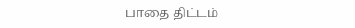பாதை திட்டம்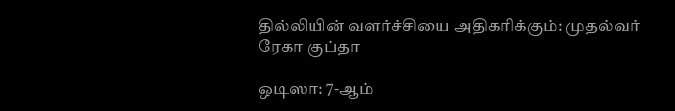தில்லியின் வளர்ச்சியை அதிகரிக்கும்: முதல்வர் ரேகா குப்தா

ஒடிஸா: 7-ஆம்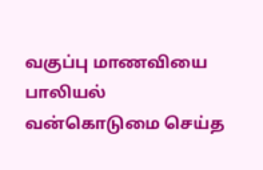வகுப்பு மாணவியை பாலியல் வன்கொடுமை செய்த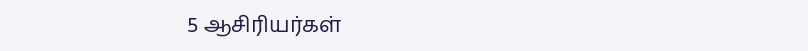5 ஆசிரியர்கள்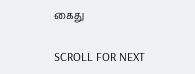கைது

SCROLL FOR NEXT